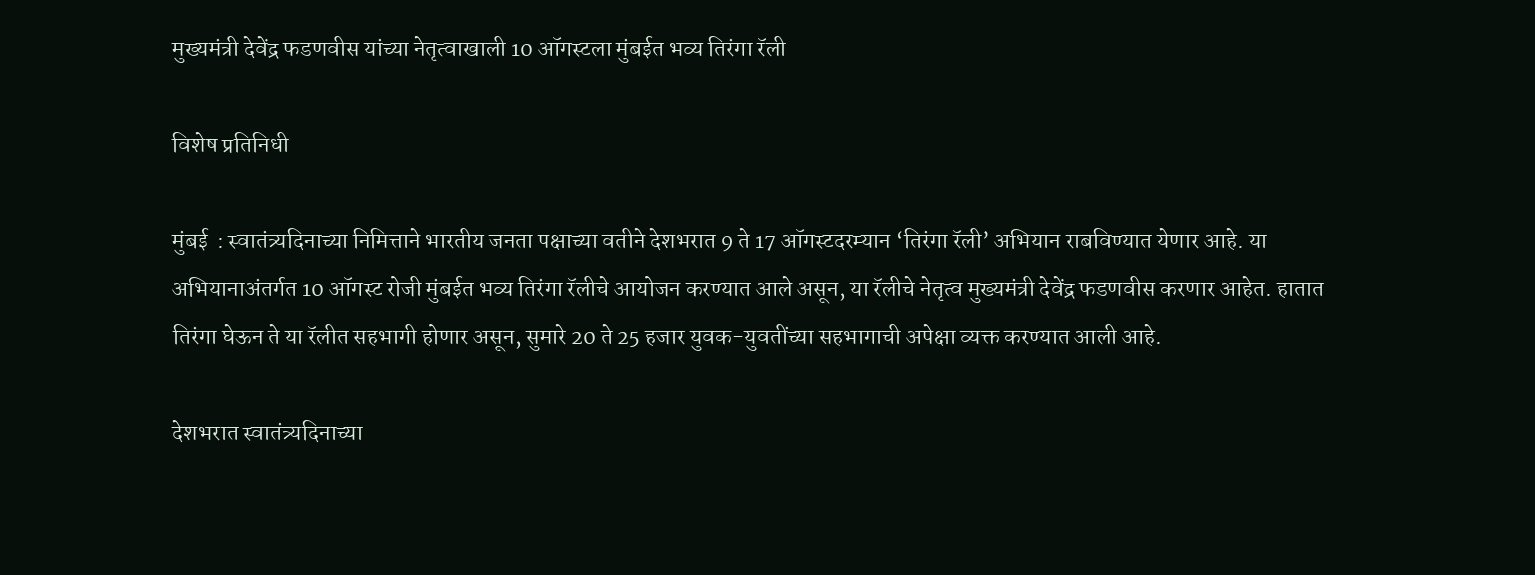मुख्यमंत्री देवेंद्र फडणवीस यांच्या नेतृत्वाखाली 10 ऑगस्टला मुंबईत भव्य तिरंगा रॅली

विशेष प्रतिनिधी

मुंबई  : स्वातंत्र्यदिनाच्या निमित्ताने भारतीय जनता पक्षाच्या वतीने देशभरात 9 ते 17 ऑगस्टदरम्यान ‘तिरंगा रॅली’ अभियान राबविण्यात येणार आहे. या अभियानाअंतर्गत 10 ऑगस्ट रोजी मुंबईत भव्य तिरंगा रॅलीचे आयोजन करण्यात आले असून, या रॅलीचे नेतृत्व मुख्यमंत्री देवेंद्र फडणवीस करणार आहेत. हातात तिरंगा घेऊन ते या रॅलीत सहभागी होणार असून, सुमारे 20 ते 25 हजार युवक-युवतींच्या सहभागाची अपेक्षा व्यक्त करण्यात आली आहे.

देशभरात स्वातंत्र्यदिनाच्या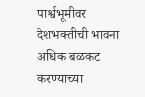पार्श्वभूमीवर देशभक्तीची भावना अधिक बळकट करण्याच्या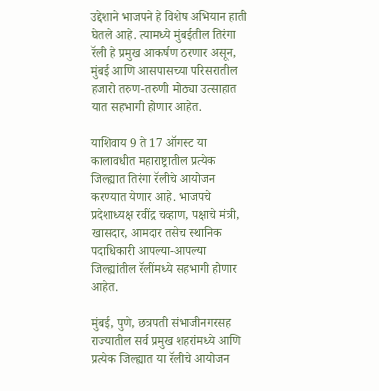उद्देशाने भाजपने हे विशेष अभियान हाती घेतले आहे. त्यामध्ये मुंबईतील तिरंगा रॅली हे प्रमुख आकर्षण ठरणार असून, मुंबई आणि आसपासच्या परिसरातील हजारो तरुण-तरुणी मोठ्या उत्साहात यात सहभागी होणार आहेत.

याशिवाय 9 ते 17 ऑगस्ट या कालावधीत महाराष्ट्रातील प्रत्येक जिल्ह्यात तिरंगा रॅलीचे आयोजन करण्यात येणार आहे. भाजपचे प्रदेशाध्यक्ष रवींद्र चव्हाण, पक्षाचे मंत्री, खासदार, आमदार तसेच स्थानिक पदाधिकारी आपल्या-आपल्या जिल्ह्यांतील रॅलींमध्ये सहभागी होणार आहेत.

मुंबई, पुणे, छत्रपती संभाजीनगरसह राज्यातील सर्व प्रमुख शहरांमध्ये आणि प्रत्येक जिल्ह्यात या रॅलीचे आयोजन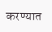करण्यात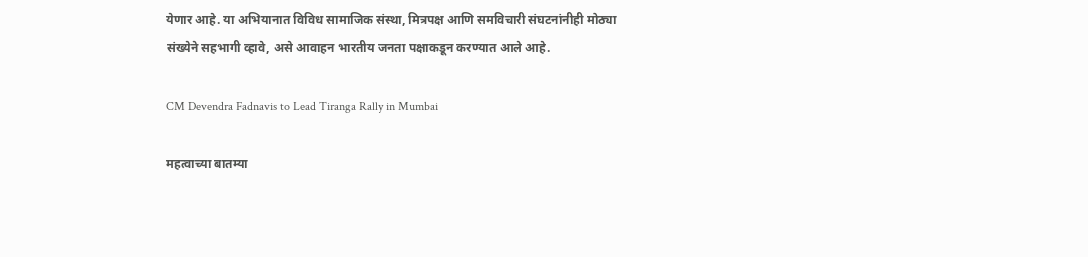येणार आहे. या अभियानात विविध सामाजिक संस्था, मित्रपक्ष आणि समविचारी संघटनांनीही मोठ्या संख्येने सहभागी व्हावे, असे आवाहन भारतीय जनता पक्षाकडून करण्यात आले आहे.

CM Devendra Fadnavis to Lead Tiranga Rally in Mumbai

महत्वाच्या बातम्या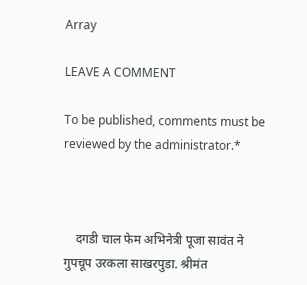Array

LEAVE A COMMENT

To be published, comments must be reviewed by the administrator.*



    दगडी चाल फेम अभिनेत्री पूजा सावंत ने गुपचूप उरकला साखरपुडा. श्रीमंत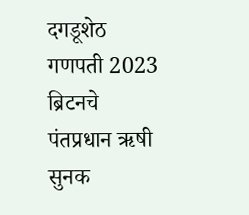दगडूशेठ गणपती 2023 ब्रिटनचे पंतप्रधान ऋषी सुनक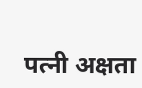पत्नी अक्षता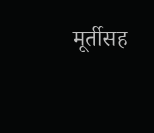मूर्तीसह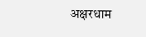अक्षरधाम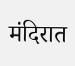मंदिरात